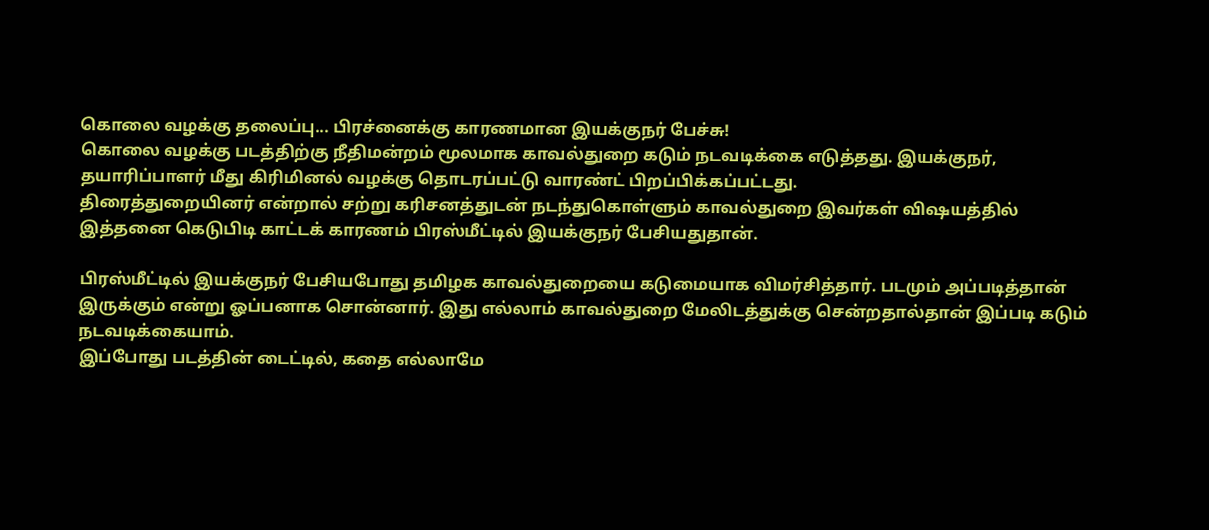கொலை வழக்கு தலைப்பு... பிரச்னைக்கு காரணமான இயக்குநர் பேச்சு!
கொலை வழக்கு படத்திற்கு நீதிமன்றம் மூலமாக காவல்துறை கடும் நடவடிக்கை எடுத்தது. இயக்குநர், தயாரிப்பாளர் மீது கிரிமினல் வழக்கு தொடரப்பட்டு வாரண்ட் பிறப்பிக்கப்பட்டது.
திரைத்துறையினர் என்றால் சற்று கரிசனத்துடன் நடந்துகொள்ளும் காவல்துறை இவர்கள் விஷயத்தில் இத்தனை கெடுபிடி காட்டக் காரணம் பிரஸ்மீட்டில் இயக்குநர் பேசியதுதான்.

பிரஸ்மீட்டில் இயக்குநர் பேசியபோது தமிழக காவல்துறையை கடுமையாக விமர்சித்தார். படமும் அப்படித்தான் இருக்கும் என்று ஓப்பனாக சொன்னார். இது எல்லாம் காவல்துறை மேலிடத்துக்கு சென்றதால்தான் இப்படி கடும் நடவடிக்கையாம்.
இப்போது படத்தின் டைட்டில், கதை எல்லாமே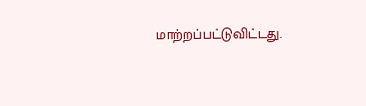மாற்றப்பட்டுவிட்டது.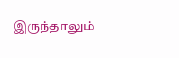இருந்தாலும்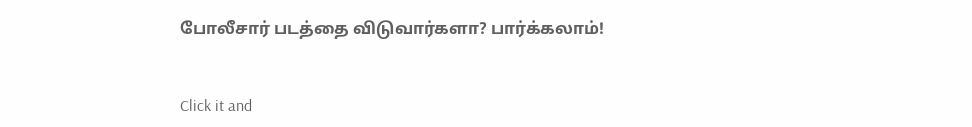போலீசார் படத்தை விடுவார்களா? பார்க்கலாம்!


Click it and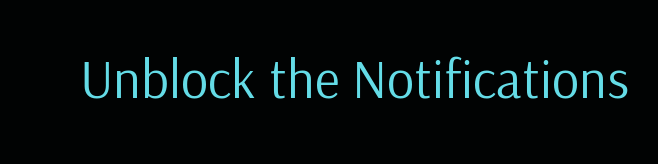Unblock the Notifications